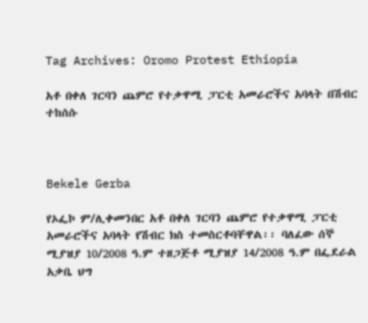Tag Archives: Oromo Protest Ethiopia

አቶ በቀለ ገርባን ጨምሮ የተቃዋሚ ፓርቲ አመራሮችና አባላት በሽብር ተከሰሱ



Bekele Gerba

የኦፌኮ ም/ሊቀመንበር አቶ በቀለ ገርባን ጨምሮ የተቃዋሚ ፓርቲ አመራሮችና አባላት የሽብር ክስ ተመስርቶባቸዋል፡፡ ባለፈው ሰኞ ሚያዝያ 10/2008 ዓ.ም ተዘጋጅቶ ሚያዝያ 14/2008 ዓ.ም በፌደራል አቃቤ ህግ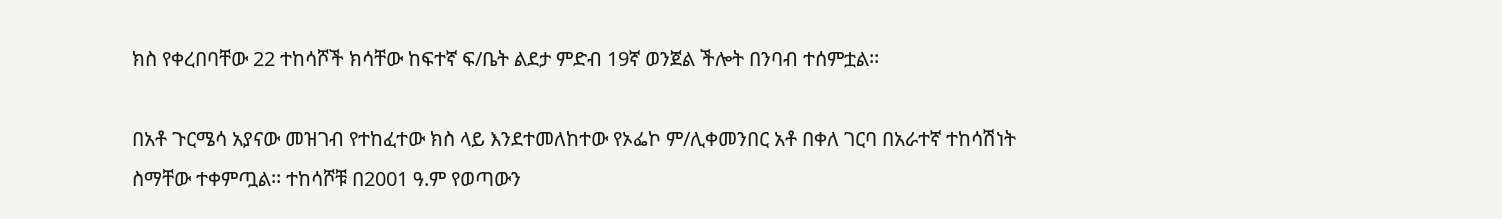ክስ የቀረበባቸው 22 ተከሳሾች ክሳቸው ከፍተኛ ፍ/ቤት ልደታ ምድብ 19ኛ ወንጀል ችሎት በንባብ ተሰምቷል፡፡

በአቶ ጉርሜሳ አያናው መዝገብ የተከፈተው ክስ ላይ እንደተመለከተው የኦፌኮ ም/ሊቀመንበር አቶ በቀለ ገርባ በአራተኛ ተከሳሽነት ስማቸው ተቀምጧል፡፡ ተከሳሾቹ በ2001 ዓ.ም የወጣውን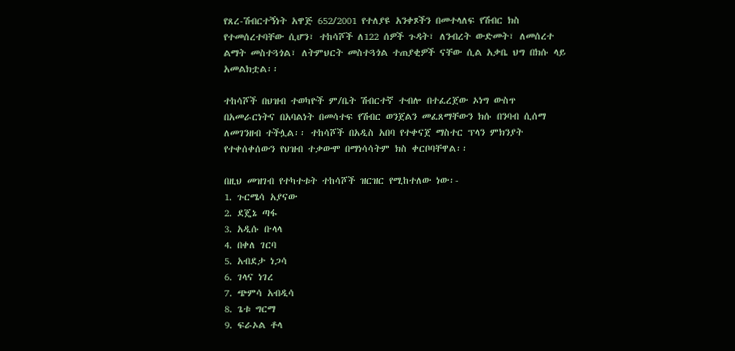የጸረ-ሽብርተኝነት አዋጅ 652/2001 የተለያዩ አንቀጾችን በመተላለፍ የሽብር ክስ የተመሰረተባቸው ሲሆን፣ ተከሳሾች ለ122 ሰዎች ጉዳት፣ ለንብረት ውድመት፣ ለመሰረተ ልማት መስተጓጎል፣ ለትምህርት መስተጓጎል ተጠያቂዎች ናቸው ሲል አቃቤ ህግ በክሱ ላይ አመልክቷል፡፡

ተከሳሾች በህዝብ ተወካዮች ም/ቤት ሽብርተኛ ተብሎ በተፈረጀው ኦነግ ውስጥ በአመራርነትና በአባልነት በመሳተፍ የሽብር ወንጀልን መፈጸማቸውን ክሱ በንባብ ሲሰማ ለመገንዘብ ተችሏል፡፡ ተከሳሾች በአዲስ አበባ የተቀናጀ ማስተር ፕላን ምክንያት የተቀሰቀሰውን የህዝብ ተቃውሞ በማነሳሳትም ክስ ቀርቦባቸዋል፡፡

በዚህ መዝገብ የተካተቱት ተከሳሾች ዝርዝር የሚከተለው ነው፡-
1. ጉርሜሳ አያናው
2. ደጄኔ ጣፋ
3. አዲሱ ቡላላ
4. በቀለ ገርባ
5. አብደታ ነጋሳ
6. ገላና ነገረ
7. ጭምሳ አብዲሳ
8. ጌቱ ግርማ
9. ፍራኦል ቶላ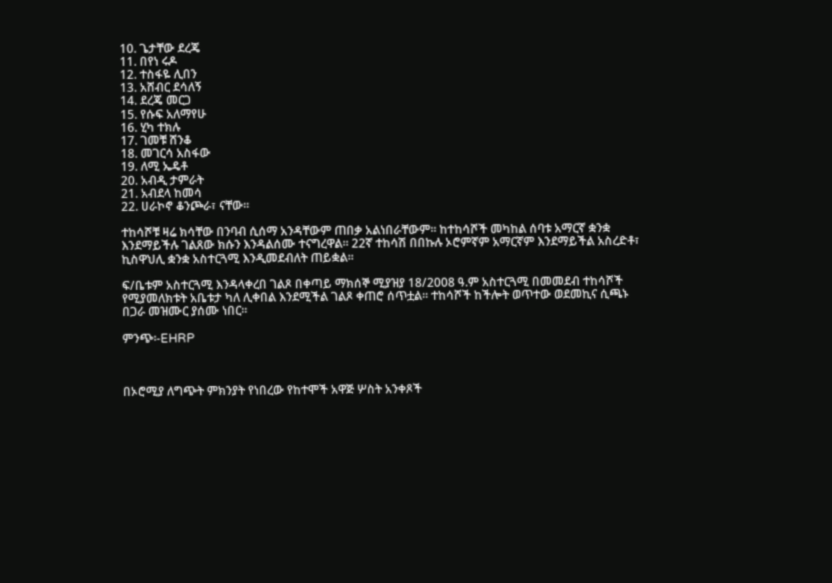10. ጌታቸው ደረጄ
11. በየነ ሩዶ
12. ተስፋዬ ሊበን
13. አሸብር ደሳለኝ
14. ደረጄ መርጋ
15. የሱፍ አለማየሁ
16. ሂካ ተክሉ
17. ገመቹ ሸንቆ
18. መገርሳ አስፋው
19. ለሚ ኤዴቶ
20. አብዲ ታምራት
21. አብደላ ከመሳ
22. ሀራኮኖ ቆንጮራ፣ ናቸው፡፡

ተከሳሾቹ ዛሬ ክሳቸው በንባብ ሲሰማ አንዳቸውም ጠበቃ አልነበራቸውም፡፡ ከተከሳሾች መካከል ሰባቱ አማርኛ ቋንቋ እንደማይችሉ ገልጸው ክሱን እንዳልሰሙ ተናግረዋል፡፡ 22ኛ ተከሳሽ በበኩሉ ኦሮምኛም አማርኛም እንደማይችል አስረድቶ፣ ኪስዋህሊ ቋንቋ አስተርጓሚ እንዲመደብለት ጠይቋል፡፡

ፍ/ቤቱም አስተርጓሚ እንዳላቀረበ ገልጾ በቀጣይ ማክሰኞ ሚያዝያ 18/2008 ዓ.ም አስተርጓሚ በመመደብ ተከሳሾች የሚያመለክቱት አቤቱታ ካለ ሊቀበል እንደሚችል ገልጾ ቀጠሮ ሰጥቷል፡፡ ተከሳሾች ከችሎት ወጥተው ወደመኪና ሲጫኑ በጋራ መዝሙር ያሰሙ ነበር፡፡

ምንጭ፡-EHRP



በኦሮሚያ ለግጭት ምክንያት የነበረው የከተሞች አዋጅ ሦስት አንቀጾች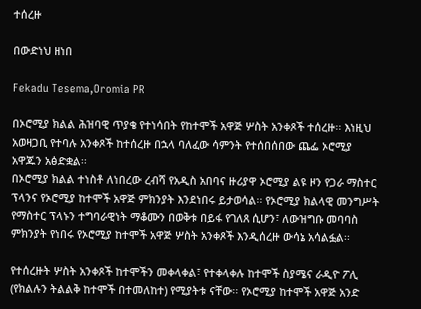ተሰረዙ

በውድነህ ዘነበ

Fekadu Tesema,Oromia PR

በኦሮሚያ ክልል ሕዝባዊ ጥያቄ የተነሳበት የከተሞች አዋጅ ሦስት አንቀጾች ተሰረዙ፡፡ እነዚህ አወዛጋቢ የተባሉ አንቀጾች ከተሰረዙ በኋላ ባለፈው ሳምንት የተሰበሰበው ጨፌ ኦሮሚያ አዋጁን አፅድቋል፡፡
በኦሮሚያ ክልል ተነስቶ ለነበረው ረብሻ የአዲስ አበባና ዙሪያዋ ኦሮሚያ ልዩ ዞን የጋራ ማስተር ፕላንና የኦሮሚያ ከተሞች አዋጅ ምክንያት እንደነበሩ ይታወሳል፡፡ የኦሮሚያ ክልላዊ መንግሥት የማስተር ፕላኑን ተግባራዊነት ማቆሙን በወቅቱ በይፋ የገለጸ ሲሆን፣ ለውዝግቡ መባባስ ምክንያት የነበሩ የኦሮሚያ ከተሞች አዋጅ ሦስት አንቀጾች እንዲሰረዙ ውሳኔ አሳልፏል፡፡

የተሰረዙት ሦስት አንቀጾች ከተሞችን መቀላቀል፣ የተቀላቀሉ ከተሞች ስያሜና ራዲዮ ፖሊ (የክልሉን ትልልቅ ከተሞች በተመለከተ) የሚያትቱ ናቸው፡፡ የኦሮሚያ ከተሞች አዋጅ አንድ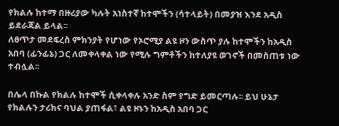የክልሉ ከተማ በዙሪያው ካሉት አነስተኛ ከተሞችን (ሳተላይት) በመያዝ እንደ አዲስ ይደራጃል ይላል፡፡
ለፀጥታ መደፍረስ ምክንያት የሆነው የኦሮሚያ ልዩ ዞን ውስጥ ያሉ ከተሞችን ከአዲስ አበባ (ፊንፊኔ) ጋር ለመቀላቀል ነው የሚሉ ግምቶችን ከተለያዩ ወገኖች በመስጠቱ ነው ተብሏል፡፡

በሌላ በኩል የክልሉ ከተሞች ሲቀላቀሉ አንድ ስም የግድ ይመርጣሉ፡፡ ይህ ሁኔታ የክልሉን ታሪክና ባህል ያጠፋል፣ ልዩ ዞኑን ከአዲስ አበባ ጋር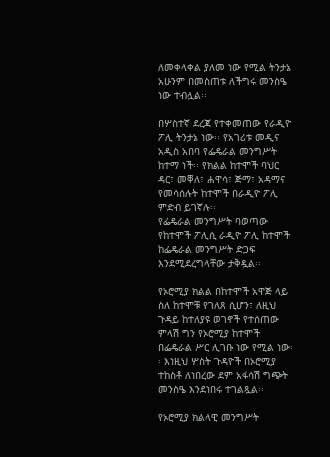ለመቀላቀል ያለመ ነው የሚል ትንታኔ አሁንም በመስጠቱ ለችግሩ መንስዔ ነው ተብሏል፡፡

በሦስተኛ ደረጃ የተቀመጠው የራዲዮ ፖሊ ትንታኔ ነው፡፡ የአገሪቱ መዲና አዲስ አበባ የፌዴራል መንግሥት ከተማ ነች፡፡ የክልል ከተሞች ባህር ዳር፣ መቐለ፣ ሐዋሳ፣ ጅማ፣ አዳማና የመሳሰሉት ከተሞች በራዲዮ ፖሊ ምድብ ይገኛሉ፡፡
የፌዴራል መንግሥት ባወጣው የከተሞች ፖሊሲ ራዲዮ ፖሊ ከተሞች ከፌዴራል መንግሥት ድጋፍ እንደሚደረግላቸው ታቅዷል፡፡

የኦሮሚያ ክልል በከተሞች አዋጅ ላይ ስለ ከተሞቹ የገለጸ ሲሆን፣ ለዚህ ጉዳይ ከተለያዩ ወገኖች የተሰጠው ምላሽ ግን የኦሮሚያ ከተሞች በፌዴራል ሥር ሊገቡ ነው የሚል ነው፡፡ እነዚህ ሦስት ጉዳዮች በኦሮሚያ ተከስቶ ለነበረው ደም አፋሳሽ ግጭት መንስዔ እንደነበሩ ተገልጿል፡፡

የኦሮሚያ ክልላዊ መንግሥት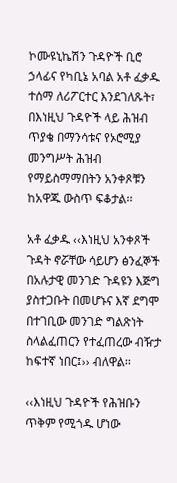ኮሙዩኒኬሽን ጉዳዮች ቢሮ ኃላፊና የካቢኔ አባል አቶ ፈቃዱ ተሰማ ለሪፖርተር እንደገለጹት፣ በእነዚህ ጉዳዮች ላይ ሕዝብ ጥያቄ በማንሳቱና የኦሮሚያ መንግሥት ሕዝብ የማይስማማበትን አንቀጾቹን ከአዋጁ ውስጥ ፍቆታል፡፡

አቶ ፈቃዱ ‹‹እነዚህ አንቀጾች ጉዳት ኖሯቸው ሳይሆን ፅንፈኞች በአሉታዊ መንገድ ጉዳዩን እጅግ ያስተጋቡት በመሆኑና እኛ ደግሞ በተገቢው መንገድ ግልጽነት ስላልፈጠርን የተፈጠረው ብዥታ ከፍተኛ ነበር፤›› ብለዋል፡፡

‹‹እነዚህ ጉዳዮች የሕዝቡን ጥቅም የሚጎዱ ሆነው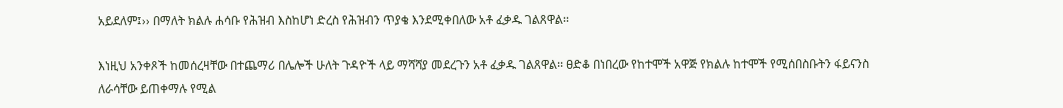አይደለም፤›› በማለት ክልሉ ሐሳቡ የሕዝብ እስከሆነ ድረስ የሕዝብን ጥያቄ እንደሚቀበለው አቶ ፈቃዱ ገልጸዋል፡፡

እነዚህ አንቀጾች ከመሰረዛቸው በተጨማሪ በሌሎች ሁለት ጉዳዮች ላይ ማሻሻያ መደረጉን አቶ ፈቃዱ ገልጸዋል፡፡ ፀድቆ በነበረው የከተሞች አዋጅ የክልሉ ከተሞች የሚሰበስቡትን ፋይናንስ ለራሳቸው ይጠቀማሉ የሚል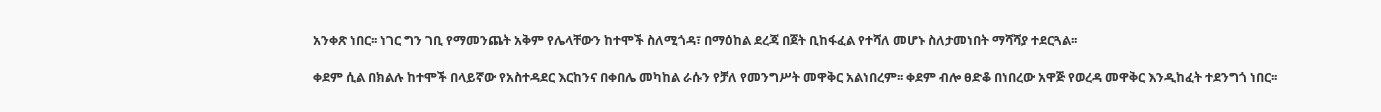አንቀጽ ነበር፡፡ ነገር ግን ገቢ የማመንጨት አቅም የሌላቸውን ከተሞች ስለሚጎዳ፣ በማዕከል ደረጃ በጀት ቢከፋፈል የተሻለ መሆኑ ስለታመነበት ማሻሻያ ተደርጓል፡፡

ቀደም ሲል በክልሉ ከተሞች በላይኛው የአስተዳደር እርከንና በቀበሌ መካከል ራሱን የቻለ የመንግሥት መዋቅር አልነበረም፡፡ ቀደም ብሎ ፀድቆ በነበረው አዋጅ የወረዳ መዋቅር እንዲከፈት ተደንግጎ ነበር፡፡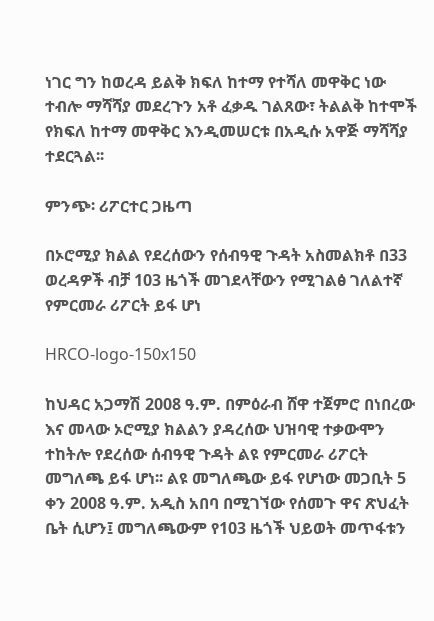ነገር ግን ከወረዳ ይልቅ ክፍለ ከተማ የተሻለ መዋቅር ነው ተብሎ ማሻሻያ መደረጉን አቶ ፈቃዱ ገልጸው፣ ትልልቅ ከተሞች የክፍለ ከተማ መዋቅር እንዲመሠርቱ በአዲሱ አዋጅ ማሻሻያ ተደርጓል፡፡

ምንጭ፡ ሪፖርተር ጋዜጣ

በኦሮሚያ ክልል የደረሰውን የሰብዓዊ ጉዳት አስመልክቶ በ33 ወረዳዎች ብቻ 103 ዜጎች መገደላቸውን የሚገልፅ ገለልተኛ የምርመራ ሪፖርት ይፋ ሆነ

HRCO-logo-150x150

ከህዳር አጋማሽ 2008 ዓ.ም. በምዕራብ ሸዋ ተጀምሮ በነበረው እና መላው ኦሮሚያ ክልልን ያዳረሰው ህዝባዊ ተቃውሞን ተከትሎ የደረሰው ሰብዓዊ ጉዳት ልዩ የምርመራ ሪፖርት መግለጫ ይፋ ሆነ፡፡ ልዩ መግለጫው ይፋ የሆነው መጋቢት 5 ቀን 2008 ዓ.ም. አዲስ አበባ በሚገኘው የሰመጉ ዋና ጽህፈት ቤት ሲሆን፤ መግለጫውም የ103 ዜጎች ህይወት መጥፋቱን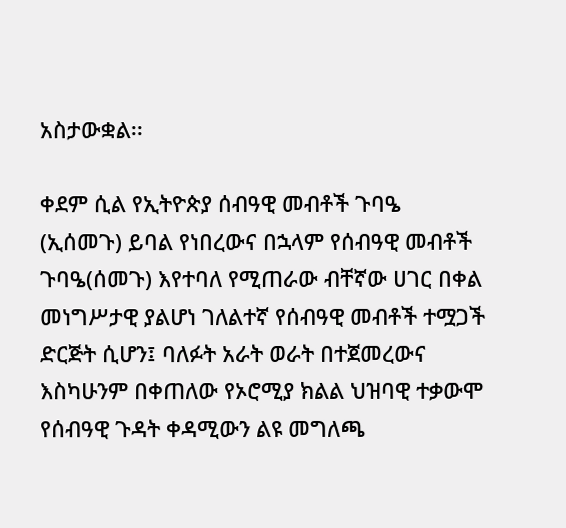አስታውቋል፡፡

ቀደም ሲል የኢትዮጵያ ሰብዓዊ መብቶች ጉባዔ (ኢሰመጉ) ይባል የነበረውና በኋላም የሰብዓዊ መብቶች ጉባዔ(ሰመጉ) እየተባለ የሚጠራው ብቸኛው ሀገር በቀል መነግሥታዊ ያልሆነ ገለልተኛ የሰብዓዊ መብቶች ተሟጋች ድርጅት ሲሆን፤ ባለፉት አራት ወራት በተጀመረውና እስካሁንም በቀጠለው የኦሮሚያ ክልል ህዝባዊ ተቃውሞ የሰብዓዊ ጉዳት ቀዳሚውን ልዩ መግለጫ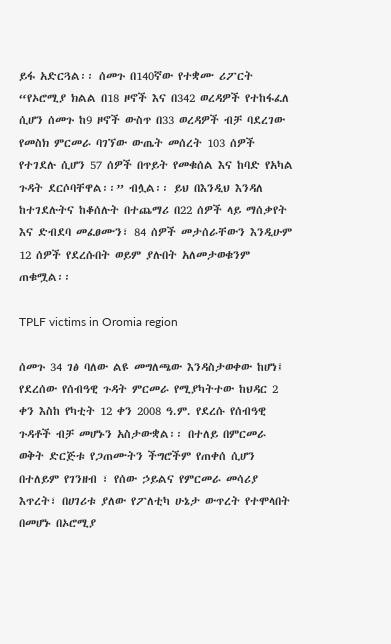ይፋ አድርጓል፡፡ ሰመጉ በ140ኛው የተቋሙ ሪፖርት “የኦሮሚያ ክልል በ18 ዞኖች እና በ342 ወረዳዎች የተከፋፈለ ሲሆን ሰመጉ ከ9 ዞኖች ውስጥ በ33 ወረዳዎች ብቻ ባደረገው የመስክ ምርመራ ባገኘው ውጤት መሰረት 103 ሰዎች የተገደሉ ሲሆን 57 ሰዎች በጥይት የመቁሰል እና ከባድ የአካል ጉዳት ደርሶባቸዋል፡፡” ብሏል፡፡ ይህ በእንዲህ እንዳለ ከተገደሉትና ከቆሰሉት በተጨማሪ በ22 ሰዎች ላይ ማሰቃየት እና ድብደባ መፈፀሙን፣ 84 ሰዎች መታሰራቸውን እንዲሁም 12 ሰዎች የደረሱበት ወይም ያሉበት አለመታወቁንም ጠቁሟል፡፡

TPLF victims in Oromia region

ሰመጉ 34 ገፅ ባለው ልዩ መግለጫው እንዳስታወቀው ከሆነ፤ የደረሰው የሰብዓዊ ጉዳት ምርመራ የሚያካትተው ከህዳር 2 ቀን እስከ የካቲት 12 ቀን 2008 ዓ.ም. የደረሱ የሰብዓዊ ጉዳቶች ብቻ መሆኑን አስታውቋል፡፡ በተለይ በምርመራ ወቅት ድርጅቱ የጋጠሙትን ችግሮችም የጠቀሰ ሲሆን በተለይም የገንዘብ ፣ የሰው ኃይልና የምርመራ መሳሪያ እጥረት፣ በሀገሪቱ ያለው የፖለቲካ ሁኔታ ውጥረት የተሞላበት በመሆኑ በኦሮሚያ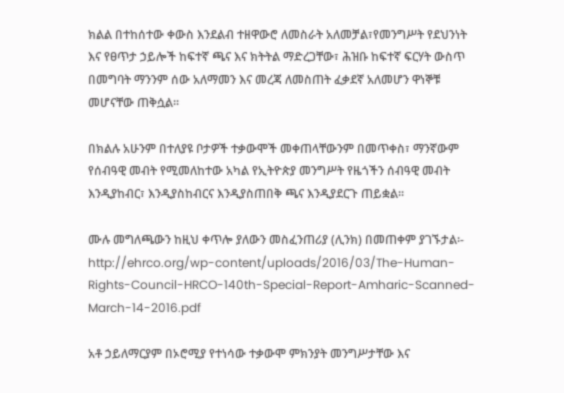ክልል በተከሰተው ቀውስ እንደልብ ተዘዋውሮ ለመስራት አለመቻል፣የመንግሥት የደህንነት እና የፀጥታ ኃይሎች ከፍተኛ ጫና እና ክትትል ማድረጋቸው፣ ሕዝቡ ከፍተኛ ፍርሃት ውስጥ በመግባት ማንንም ሰው አለማመን እና መረጃ ለመስጠት ፈቃደኛ አለመሆን ዋነኞቹ መሆናቸው ጠቅሷል፡፡

በክልሉ አሁንም በተለያዩ ቦታዎች ተቃውሞች መቀጠላቸውንም በመጥቀስ፣ ማንኛውም የሰብዓዊ መብት የሚመለከተው አካል የኢትዮጵያ መንግሥት የዜጎችን ሰብዓዊ መብት እንዲያከብር፣ እንዲያስከብርና እንዲያስጠበቅ ጫና እንዲያደርጉ ጠይቋል፡፡

ሙሉ መግለጫውን ከዚህ ቀጥሎ ያለውን መስፈንጠሪያ (ሊንክ) በመጠቀም ያገኙታል፡- http://ehrco.org/wp-content/uploads/2016/03/The-Human-Rights-Council-HRCO-140th-Special-Report-Amharic-Scanned-March-14-2016.pdf

አቶ ኃይለማርያም በኦሮሚያ የተነሳው ተቃውሞ ምክንያት መንግሥታቸው እና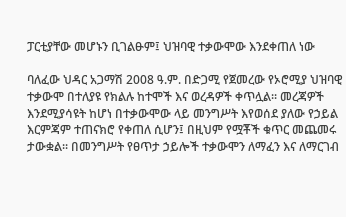ፓርቲያቸው መሆኑን ቢገልፁም፤ ህዝባዊ ተቃውሞው እንደቀጠለ ነው

ባለፈው ህዳር አጋማሽ 2008 ዓ.ም. በድጋሚ የጀመረው የኦሮሚያ ህዝባዊ ተቃውሞ በተለያዩ የክልሉ ከተሞች እና ወረዳዎች ቀጥሏል፡፡ መረጃዎች እንደሚያሳዩት ከሆነ በተቃውሞው ላይ መንግሥት እየወሰደ ያለው የኃይል እርምጃም ተጠናክሮ የቀጠለ ሲሆን፤ በዚህም የሟቾች ቁጥር መጨመሩ ታውቋል፡፡ በመንግሥት የፀጥታ ኃይሎች ተቃውሞን ለማፈን እና ለማርገብ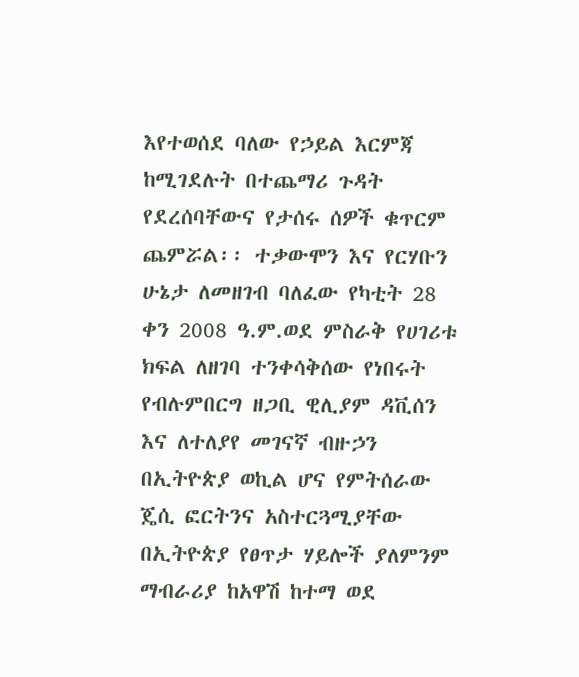እየተወሰደ ባለው የኃይል እርምጃ ከሚገደሉት በተጨማሪ ጉዳት የደረሰባቸውና የታሰሩ ሰዎች ቁጥርም ጨምሯል፡፡ ተቃውሞን እና የርሃቡን ሁኔታ ለመዘገብ ባለፈው የካቲት 28 ቀን 2008 ዓ.ም.ወደ ምስራቅ የሀገሪቱ ክፍል ለዘገባ ተንቀሳቅሰው የነበሩት የብሉምበርግ ዘጋቢ ዊሊያም ዳቪሰን እና ለተለያየ መገናኛ ብዙኃን በኢትዮጵያ ወኪል ሆና የምትሰራው ጄሲ ፎርትንና አስተርጓሚያቸው በኢትዮጵያ የፀጥታ ሃይሎች ያለምንም ማብራሪያ ከአዋሽ ከተማ ወደ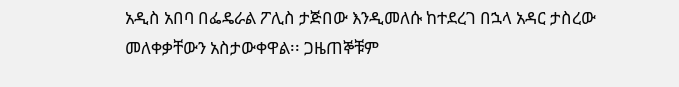አዲስ አበባ በፌዴራል ፖሊስ ታጅበው እንዲመለሱ ከተደረገ በኋላ አዳር ታስረው መለቀቃቸውን አስታውቀዋል፡፡ ጋዜጠኞቹም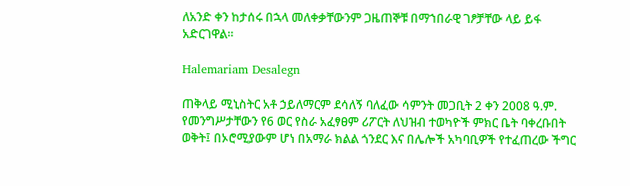ለአንድ ቀን ከታሰሩ በኋላ መለቀቃቸውንም ጋዜጠኞቹ በማኀበራዊ ገፆቻቸው ላይ ይፋ አድርገዋል፡፡

Halemariam Desalegn

ጠቅላይ ሚኒስትር አቶ ኃይለማርም ደሳለኝ ባለፈው ሳምንት መጋቢት 2 ቀን 2008 ዓ.ም. የመንግሥታቸውን የ6 ወር የስራ አፈፃፀም ሪፖርት ለህዝብ ተወካዮች ምክር ቤት ባቀረቡበት ወቅት፤ በኦሮሚያውም ሆነ በአማራ ክልል ጎንደር እና በሌሎች አካባቢዎች የተፈጠረው ችግር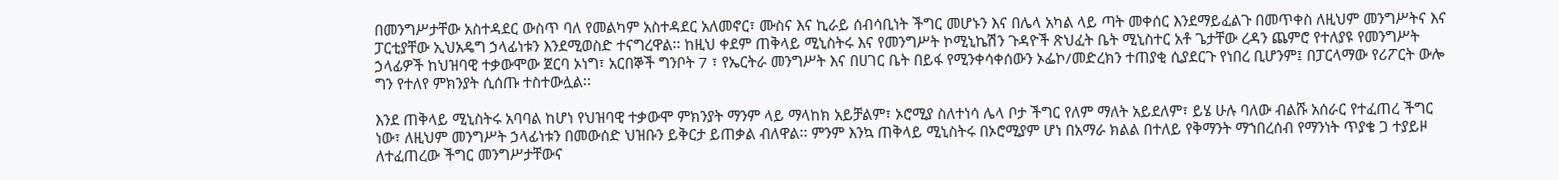በመንግሥታቸው አስተዳደር ውስጥ ባለ የመልካም አስተዳደር አለመኖር፣ ሙስና እና ኪራይ ሰብሳቢነት ችግር መሆኑን እና በሌላ አካል ላይ ጣት መቀሰር እንደማይፈልጉ በመጥቀስ ለዚህም መንግሥትና እና ፓርቲያቸው ኢህአዴግ ኃላፊነቱን እንደሚወስድ ተናግረዋል፡፡ ከዚህ ቀደም ጠቅላይ ሚኒስትሩ እና የመንግሥት ኮሚኒኬሽን ጉዳዮች ጽህፈት ቤት ሚኒስተር አቶ ጌታቸው ረዳን ጨምሮ የተለያዩ የመንግሥት ኃላፊዎች ከህዝባዊ ተቃውሞው ጀርባ ኦነግ፣ አርበኞች ግንቦት 7 ፣ የኤርትራ መንግሥት እና በሀገር ቤት በይፋ የሚንቀሳቀሰውን ኦፌኮ/መድረክን ተጠያቂ ሲያደርጉ የነበረ ቢሆንም፤ በፓርላማው የሪፖርት ውሎ ግን የተለየ ምክንያት ሲሰጡ ተስተውሏል፡፡

እንደ ጠቅላይ ሚኒስትሩ አባባል ከሆነ የህዝባዊ ተቃውሞ ምክንያት ማንም ላይ ማላከክ አይቻልም፣ ኦሮሚያ ስለተነሳ ሌላ ቦታ ችግር የለም ማለት አይደለም፣ ይሄ ሁሉ ባለው ብልሹ አሰራር የተፈጠረ ችግር ነው፣ ለዚህም መንግሥት ኃላፊነቱን በመውሰድ ህዝቡን ይቅርታ ይጠቃል ብለዋል፡፡ ምንም እንኳ ጠቅላይ ሚኒስትሩ በኦሮሚያም ሆነ በአማራ ክልል በተለይ የቅማንት ማኀበረሰብ የማንነት ጥያቄ ጋ ተያይዞ ለተፈጠረው ችግር መንግሥታቸውና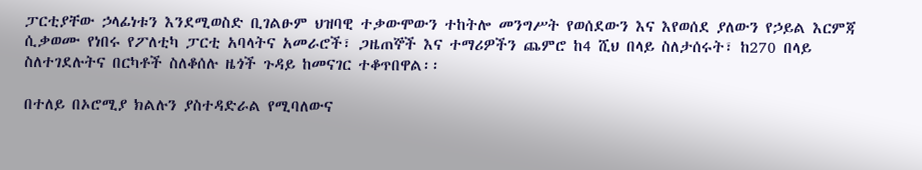ፓርቲያቸው ኃላፊነቱን እንደሚወስድ ቢገልፁም ህዝባዊ ተቃውሞውን ተከትሎ መንግሥት የወሰደውን እና እየወሰደ ያለውን የኃይል እርምጃ ሲቃወሙ የነበሩ የፖለቲካ ፓርቲ አባላትና አመራሮች፣ ጋዜጠኞች እና ተማሪዎችን ጨምሮ ከ4 ሺህ በላይ ስለታሰሩት፣ ከ270 በላይ ስለተገደሉትና በርካቶች ስለቆሰሉ ዜጎች ጉዳይ ከመናገር ተቆጥበዋል፡፡

በተለይ በኦሮሚያ ክልሉን ያስተዳድራል የሚባለውና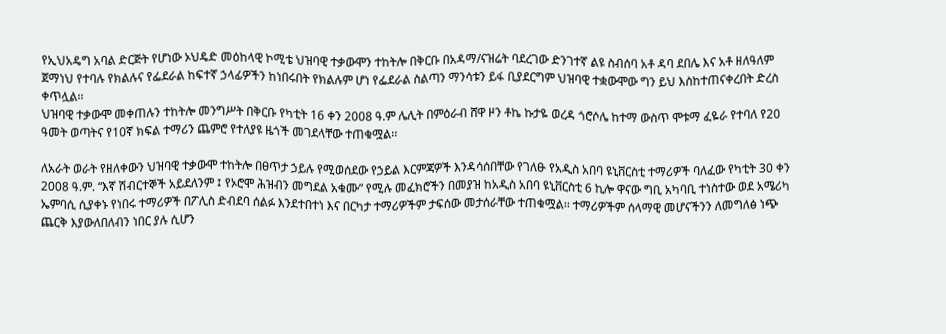የኢህአዴግ አባል ድርጅት የሆነው ኦህዴድ መዕከላዊ ኮሚቴ ህዝባዊ ተቃውሞን ተከትሎ በቅርቡ በአዳማ/ናዝሬት ባደረገው ድንገተኛ ልዩ ስብሰባ አቶ ዳባ ደበሌ እና አቶ ዘለዓለም ጀማነህ የተባሉ የክልሉና የፌደራል ከፍተኛ ኃላፊዎችን ከነበሩበት የክልሉም ሆነ የፌደራል ስልጣን ማንሳቱን ይፋ ቢያደርግም ህዝባዊ ተቋውሞው ግን ይህ እስከተጠናቀረበት ድረስ ቀጥሏል፡፡
ህዝባዊ ተቃውሞ መቀጠሉን ተከትሎ መንግሥት በቅርቡ የካቲት 16 ቀን 2008 ዓ.ም ሌሊት በምዕራብ ሸዋ ዞን ቶኬ ኩታዬ ወረዳ ጎሮሶሌ ከተማ ውስጥ ሞቱማ ፈዬራ የተባለ የ20 ዓመት ወጣትና የ10ኛ ክፍል ተማሪን ጨምሮ የተለያዩ ዜጎች መገደላቸው ተጠቁሟል፡፡

ለአራት ወራት የዘለቀውን ህዝባዊ ተቃውሞ ተከትሎ በፀጥታ ኃይሉ የሚወሰደው የኃይል እርምጃዎች እንዳሳሰበቸው የገለፁ የአዲስ አበባ ዩኒቨርስቲ ተማሪዎች ባለፈው የካቲት 30 ቀን 2008 ዓ.ም. “እኛ ሽብርተኞች አይደለንም ፤ የኦሮሞ ሕዝብን መግደል አቁሙ” የሚሉ መፈክሮችን በመያዝ ከአዲስ አበባ ዩኒቨርስቲ 6 ኪሎ ዋናው ግቢ አካባቢ ተነስተው ወደ አሜሪካ ኤምባሲ ሲያቀኑ የነበሩ ተማሪዎች በፖሊስ ድብደባ ሰልፉ እንደተበተነ እና በርካታ ተማሪዎችም ታፍሰው መታሰራቸው ተጠቁሟል፡፡ ተማሪዎችም ሰላማዊ መሆናችንን ለመግለፅ ነጭ ጨርቅ እያውለበለብን ነበር ያሉ ሲሆን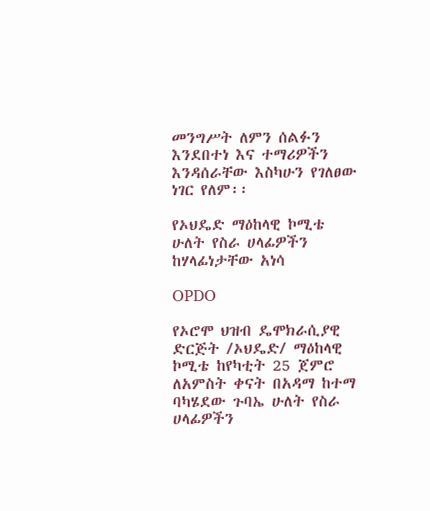መንግሥት ለምን ሰልፉን እንደበተነ እና ተማሪዎችን እንዳሰራቸው እስካሁን የገለፀው ነገር የለም፡፡

የኦህዴድ ማዕከላዊ ኮሚቴ ሁለት የስራ ሀላፊዎችን ከሃላፊነታቸው አነሳ

OPDO

የኦሮሞ ህዝብ ዴሞክራሲያዊ ድርጅት /ኦህዴድ/ ማዕከላዊ ኮሚቴ ከየካቲት 25 ጀምሮ ለአምስት ቀናት በአዳማ ከተማ ባካሄደው ጉባኤ ሁለት የስራ ሀላፊዎችን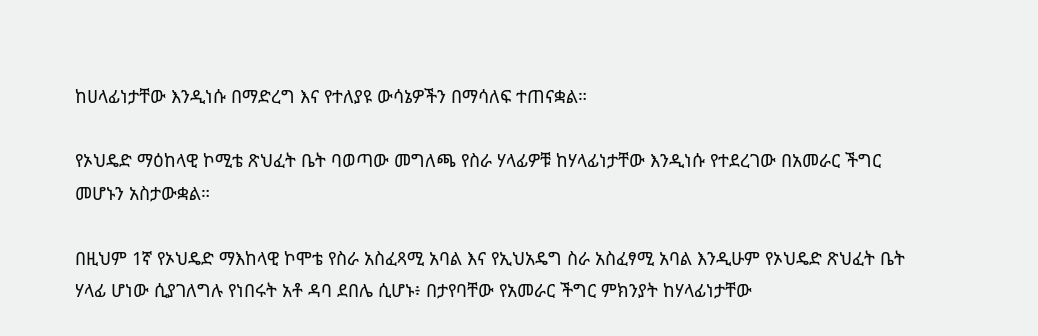ከሀላፊነታቸው እንዲነሱ በማድረግ እና የተለያዩ ውሳኔዎችን በማሳለፍ ተጠናቋል።

የኦህዴድ ማዕከላዊ ኮሚቴ ጽህፈት ቤት ባወጣው መግለጫ የስራ ሃላፊዎቹ ከሃላፊነታቸው እንዲነሱ የተደረገው በአመራር ችግር መሆኑን አስታውቋል።

በዚህም 1ኛ የኦህዴድ ማእከላዊ ኮሞቴ የስራ አስፈጻሚ አባል እና የኢህአዴግ ስራ አስፈፃሚ አባል እንዲሁም የኦህዴድ ጽህፈት ቤት ሃላፊ ሆነው ሲያገለግሉ የነበሩት አቶ ዳባ ደበሌ ሲሆኑ፥ በታየባቸው የአመራር ችግር ምክንያት ከሃላፊነታቸው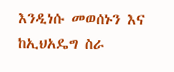እንዲነሱ መወሰኑን እና ከኢህአዴግ ስራ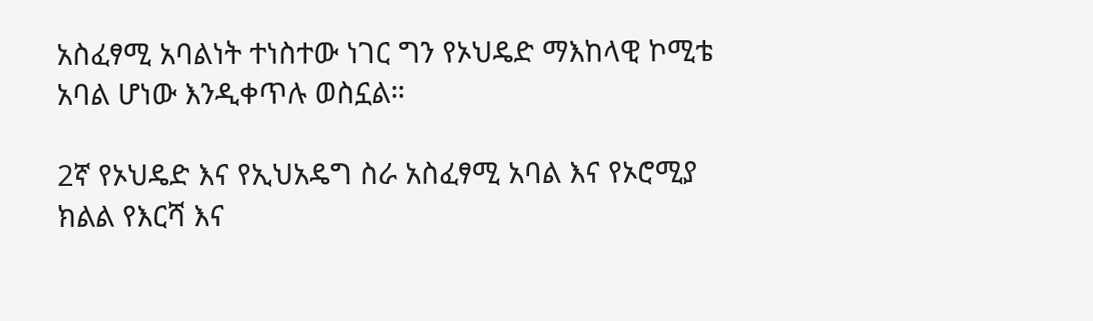አስፈፃሚ አባልነት ተነስተው ነገር ግን የኦህዴድ ማእከላዊ ኮሚቴ አባል ሆነው እንዲቀጥሉ ወስኗል።

2ኛ የኦህዴድ እና የኢህአዴግ ስራ አስፈፃሚ አባል እና የኦሮሚያ ክልል የእርሻ እና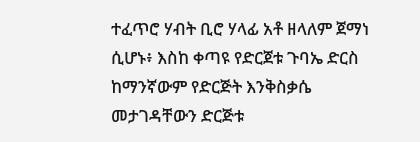ተፈጥሮ ሃብት ቢሮ ሃላፊ አቶ ዘላለም ጀማነ ሲሆኑ፥ እስከ ቀጣዩ የድርጀቱ ጉባኤ ድርስ ከማንኛውም የድርጅት እንቅስቃሴ መታገዳቸውን ድርጅቱ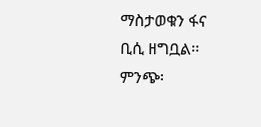ማስታወቁን ፋና ቢሲ ዘግቧል፡፡
ምንጭ፡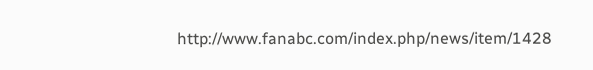http://www.fanabc.com/index.php/news/item/1428